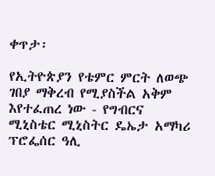ቀጥታ፡

የኢትዮጵያን የቴምር ምርት ለወጭ ገበያ ማቅረብ የሚያስችል አቅም እየተፈጠረ ነው - የግብርና ሚኒስቴር ሚኒስትር ዴኤታ አማካሪ ፕሮፌሰር ዓሊ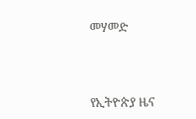መሃመድ



የኢትዮጵያ ዜና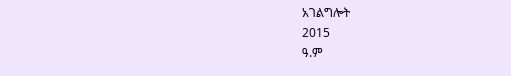አገልግሎት
2015
ዓ.ም